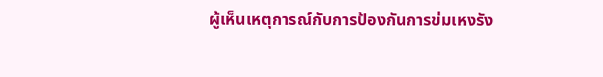ผู้เห็นเหตุการณ์กับการป้องกันการข่มเหงรัง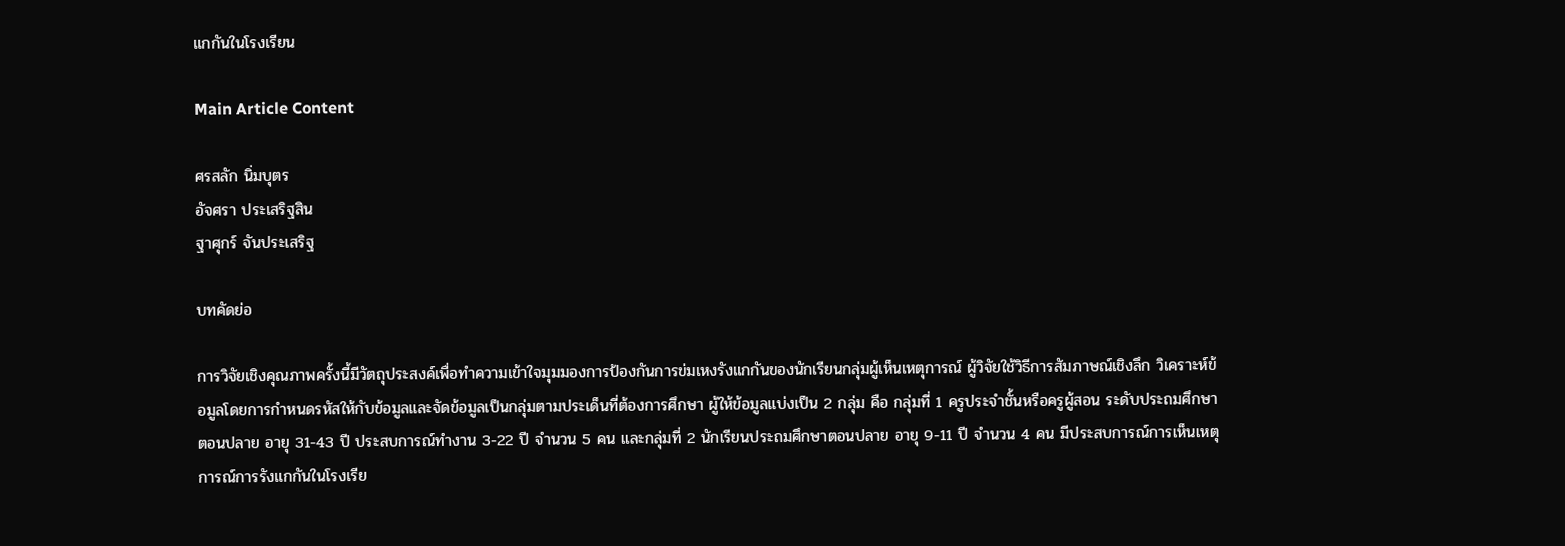แกกันในโรงเรียน

Main Article Content

ศรสลัก นิ่มบุตร
อัจศรา ประเสริฐสิน
ฐาศุกร์ จันประเสริฐ

บทคัดย่อ

การวิจัยเชิงคุณภาพครั้งนี้มีวัตถุประสงค์เพื่อทำความเข้าใจมุมมองการป้องกันการข่มเหงรังแกกันของนักเรียนกลุ่มผู้เห็นเหตุการณ์ ผู้วิจัยใช้วิธีการสัมภาษณ์เชิงลึก วิเคราะห์ข้อมูลโดยการกำหนดรหัสให้กับข้อมูลและจัดข้อมูลเป็นกลุ่มตามประเด็นที่ต้องการศึกษา ผู้ให้ข้อมูลแบ่งเป็น 2 กลุ่ม คือ กลุ่มที่ 1 ครูประจำชั้นหรือครูผู้สอน ระดับประถมศึกษาตอนปลาย อายุ 31-43 ปี ประสบการณ์ทำงาน 3-22 ปี จำนวน 5 คน และกลุ่มที่ 2 นักเรียนประถมศึกษาตอนปลาย อายุ 9-11 ปี จำนวน 4 คน มีประสบการณ์การเห็นเหตุการณ์การรังแกกันในโรงเรีย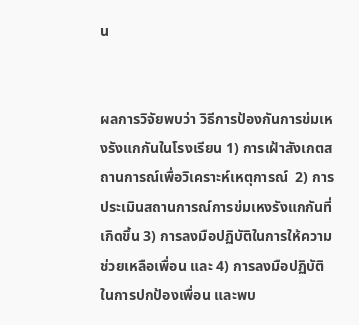น


ผลการวิจัยพบว่า วิธีการป้องกันการข่มเหงรังแกกันในโรงเรียน 1) การเฝ้าสังเกตสถานการณ์เพื่อวิเคราะห์เหตุการณ์  2) การประเมินสถานการณ์การข่มเหงรังแกกันที่เกิดขึ้น 3) การลงมือปฏิบัติในการให้ความช่วยเหลือเพื่อน และ 4) การลงมือปฏิบัติในการปกป้องเพื่อน และพบ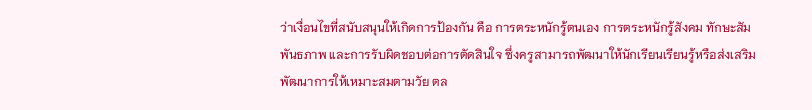ว่าเงื่อนไขที่สนับสนุนให้เกิดการป้องกัน คือ การตระหนักรู้ตนเอง การตระหนักรู้สังคม ทักษะสัมพันธภาพ และการรับผิดชอบต่อการตัดสินใจ ซึ่งครูสามารถพัฒนาให้นักเรียนเรียนรู้หรือส่งเสริมพัฒนาการให้เหมาะสมตามวัย ตล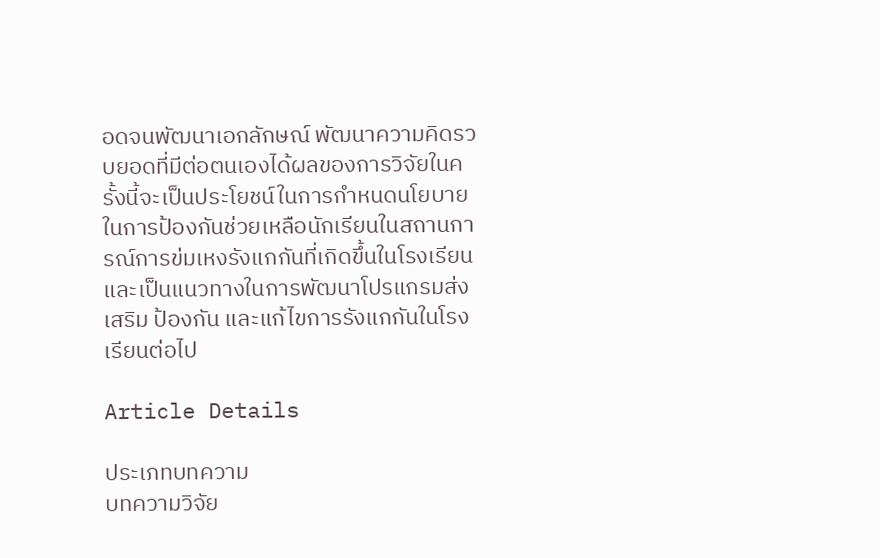อดจนพัฒนาเอกลักษณ์ พัฒนาความคิดรวบยอดที่มีต่อตนเองได้ผลของการวิจัยในครั้งนี้จะเป็นประโยชน์ในการกำหนดนโยบายในการป้องกันช่วยเหลือนักเรียนในสถานการณ์การข่มเหงรังแกกันที่เกิดขึ้นในโรงเรียน และเป็นแนวทางในการพัฒนาโปรแกรมส่งเสริม ป้องกัน และแก้ไขการรังแกกันในโรงเรียนต่อไป

Article Details

ประเภทบทความ
บทความวิจัย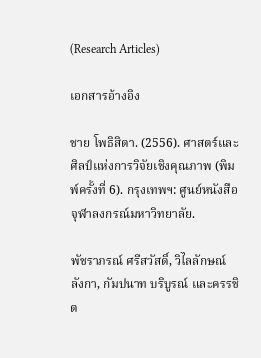(Research Articles)

เอกสารอ้างอิง

ชาย โพธิสิตา. (2556). ศาสตร์และศิลป์แห่งการวิจัยเชิงคุณภาพ (พิมพ์ครั้งที่ 6). กรุงเทพฯ: ศูนย์หนังสือจุฬาลงกรณ์มหาวิทยาลัย.

พัชราภรณ์ ศรีสวัสดิ์, วิไลลักษณ์ ลังกา, กัมปนาท บริบูรณ์ และครรชิต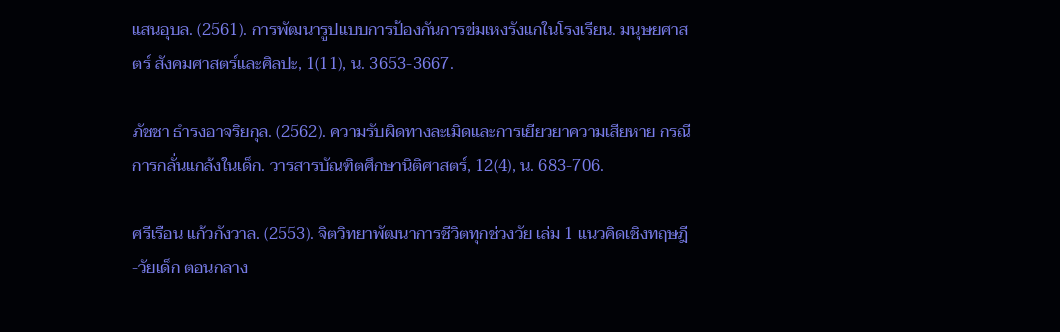แสนอุบล. (2561). การพัฒนารูปแบบการป้องกันการข่มเหงรังแกในโรงเรียน. มนุษยศาสตร์ สังคมศาสตร์และศิลปะ, 1(11), น. 3653-3667.

ภัชชา ธำรงอาจริยกุล. (2562). ความรับผิดทางละเมิดและการเยียวยาความเสียหาย กรณีการกลั่นแกล้งในเด็ก. วารสารบัณฑิตศึกษานิติศาสตร์, 12(4), น. 683-706.

ศรีเรือน แก้วกังวาล. (2553). จิตวิทยาพัฒนาการชีวิตทุกช่วงวัย เล่ม 1 แนวคิดเชิงทฤษฎี-วัยเด็ก ตอนกลาง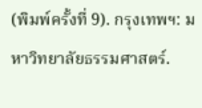(พิมพ์ครั้งที่ 9). กรุงเทพฯ: มหาวิทยาลัยธรรมศาสตร์.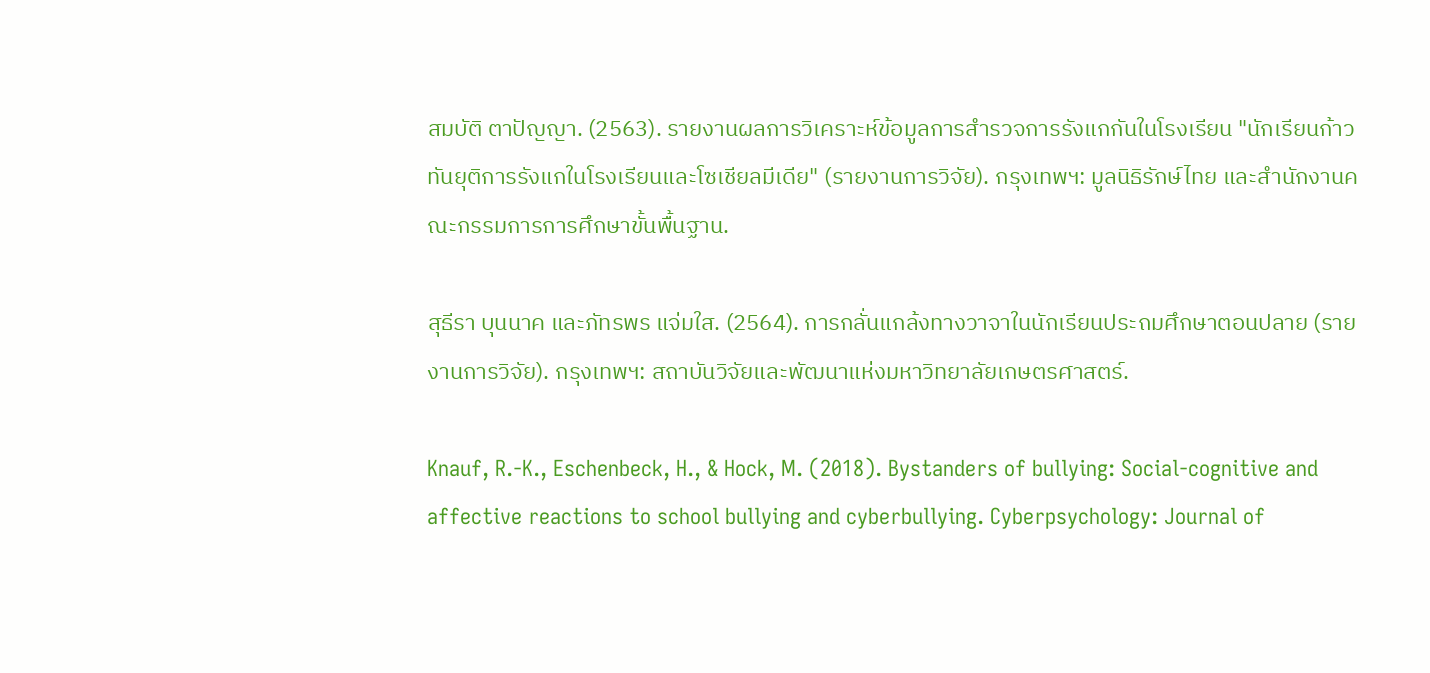สมบัติ ตาปัญญา. (2563). รายงานผลการวิเคราะห์ข้อมูลการสำรวจการรังแกกันในโรงเรียน "นักเรียนก้าวทันยุติการรังแกในโรงเรียนและโซเชียลมีเดีย" (รายงานการวิจัย). กรุงเทพฯ: มูลนิธิรักษ์ไทย และสำนักงานคณะกรรมการการศึกษาขั้นพื้นฐาน.

สุธีรา บุนนาค และภัทรพร แจ่มใส. (2564). การกลั่นแกล้งทางวาจาในนักเรียนประถมศึกษาตอนปลาย (รายงานการวิจัย). กรุงเทพฯ: สถาบันวิจัยและพัฒนาแห่งมหาวิทยาลัยเกษตรศาสตร์.

Knauf, R.-K., Eschenbeck, H., & Hock, M. (2018). Bystanders of bullying: Social-cognitive and affective reactions to school bullying and cyberbullying. Cyberpsychology: Journal of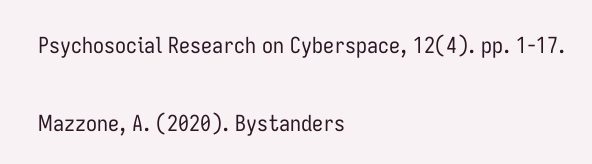Psychosocial Research on Cyberspace, 12(4). pp. 1-17.

Mazzone, A. (2020). Bystanders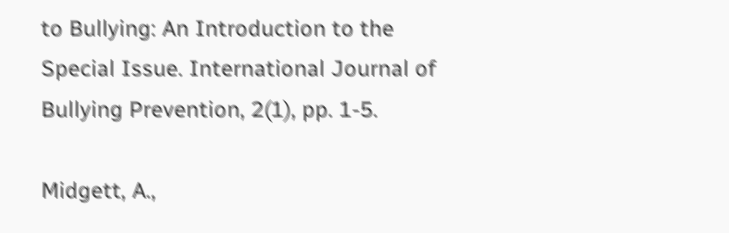to Bullying: An Introduction to the Special Issue. International Journal of Bullying Prevention, 2(1), pp. 1-5.

Midgett, A.,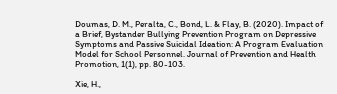Doumas, D. M., Peralta, C., Bond, L. & Flay, B. (2020). Impact of a Brief, Bystander Bullying Prevention Program on Depressive Symptoms and Passive Suicidal Ideation: A Program Evaluation Model for School Personnel. Journal of Prevention and Health Promotion, 1(1), pp. 80-103.

Xie, H.,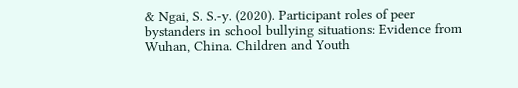& Ngai, S. S.-y. (2020). Participant roles of peer bystanders in school bullying situations: Evidence from Wuhan, China. Children and Youth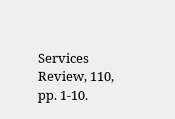Services Review, 110, pp. 1-10.